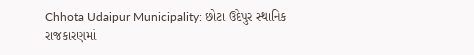Chhota Udaipur Municipality: છોટા ઉદેપુર સ્થાનિક રાજકારણમાં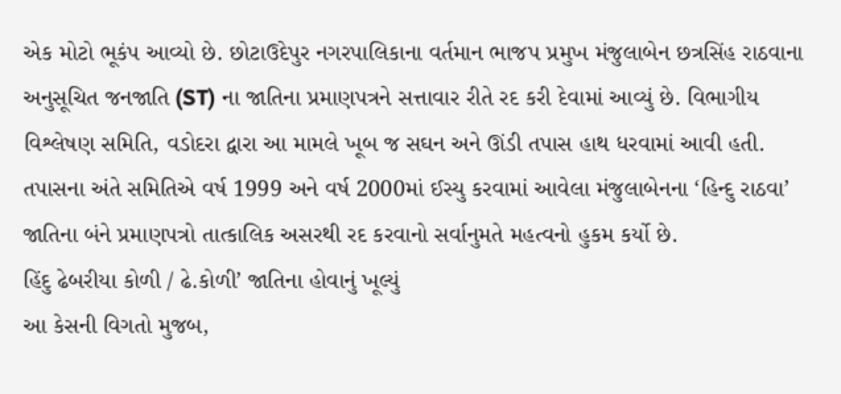એક મોટો ભૂકંપ આવ્યો છે. છોટાઉદેપુર નગરપાલિકાના વર્તમાન ભાજપ પ્રમુખ મંજુલાબેન છત્રસિંહ રાઠવાના અનુસૂચિત જનજાતિ (ST) ના જાતિના પ્રમાણપત્રને સત્તાવાર રીતે રદ કરી દેવામાં આવ્યું છે. વિભાગીય વિશ્લેષણ સમિતિ, વડોદરા દ્વારા આ મામલે ખૂબ જ સઘન અને ઊંડી તપાસ હાથ ધરવામાં આવી હતી. તપાસના અંતે સમિતિએ વર્ષ 1999 અને વર્ષ 2000માં ઈસ્યુ કરવામાં આવેલા મંજુલાબેનના ‘હિન્દુ રાઠવા’ જાતિના બંને પ્રમાણપત્રો તાત્કાલિક અસરથી રદ કરવાનો સર્વાનુમતે મહત્વનો હુકમ કર્યો છે.
હિંદુ ઢેબરીયા કોળી / ઢે.કોળી’ જાતિના હોવાનું ખૂલ્યું
આ કેસની વિગતો મુજબ,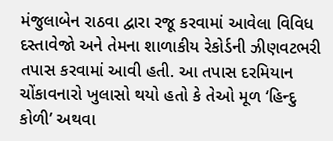મંજુલાબેન રાઠવા દ્વારા રજૂ કરવામાં આવેલા વિવિધ દસ્તાવેજો અને તેમના શાળાકીય રેકોર્ડની ઝીણવટભરી તપાસ કરવામાં આવી હતી. આ તપાસ દરમિયાન ચોંકાવનારો ખુલાસો થયો હતો કે તેઓ મૂળ ‘હિન્દુ કોળી’ અથવા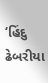‘હિંદુ ઢેબરીયા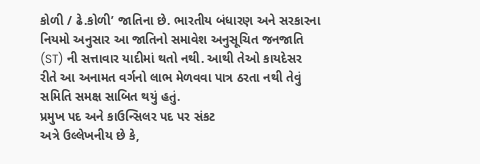કોળી / ઢે.કોળી’ જાતિના છે. ભારતીય બંધારણ અને સરકારના નિયમો અનુસાર આ જાતિનો સમાવેશ અનુસૂચિત જનજાતિ (ST) ની સત્તાવાર યાદીમાં થતો નથી. આથી તેઓ કાયદેસર રીતે આ અનામત વર્ગનો લાભ મેળવવા પાત્ર ઠરતા નથી તેવું સમિતિ સમક્ષ સાબિત થયું હતું.
પ્રમુખ પદ અને કાઉન્સિલર પદ પર સંકટ
અત્રે ઉલ્લેખનીય છે કે,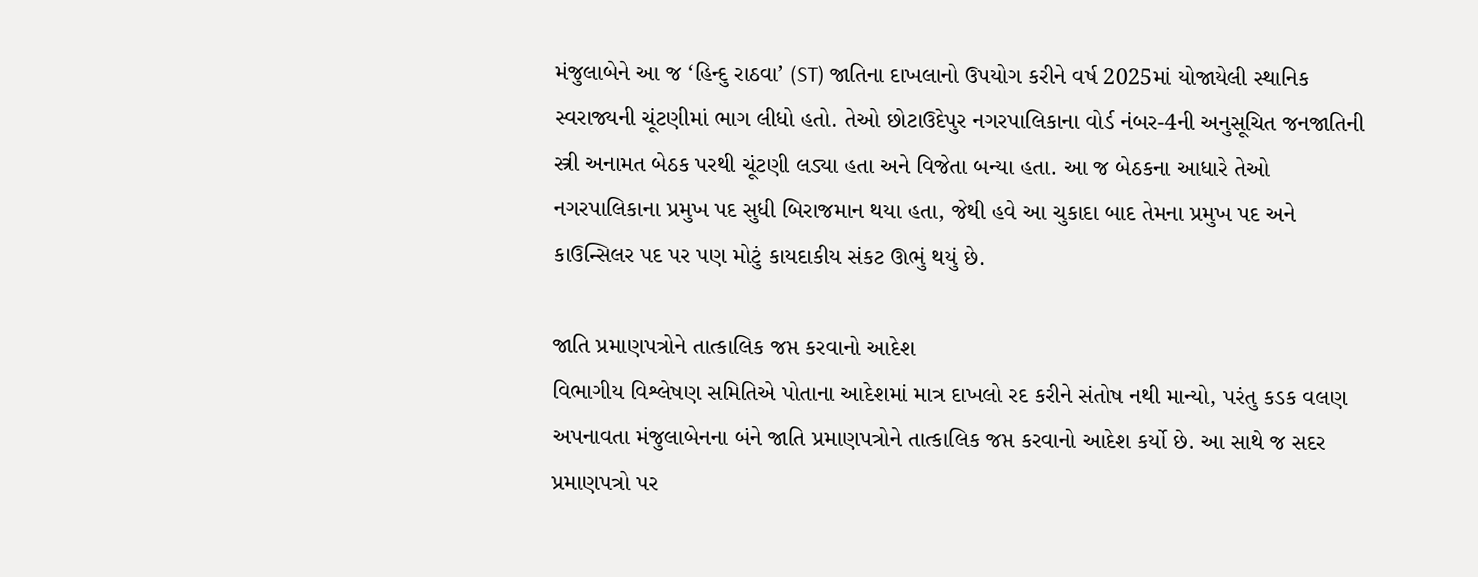મંજુલાબેને આ જ ‘હિન્દુ રાઠવા’ (ST) જાતિના દાખલાનો ઉપયોગ કરીને વર્ષ 2025માં યોજાયેલી સ્થાનિક સ્વરાજ્યની ચૂંટણીમાં ભાગ લીધો હતો. તેઓ છોટાઉદેપુર નગરપાલિકાના વોર્ડ નંબર-4ની અનુસૂચિત જનજાતિની સ્ત્રી અનામત બેઠક પરથી ચૂંટણી લડ્યા હતા અને વિજેતા બન્યા હતા. આ જ બેઠકના આધારે તેઓ નગરપાલિકાના પ્રમુખ પદ સુધી બિરાજમાન થયા હતા, જેથી હવે આ ચુકાદા બાદ તેમના પ્રમુખ પદ અને કાઉન્સિલર પદ પર પણ મોટું કાયદાકીય સંકટ ઊભું થયું છે.

જાતિ પ્રમાણપત્રોને તાત્કાલિક જપ્ત કરવાનો આદેશ
વિભાગીય વિશ્લેષણ સમિતિએ પોતાના આદેશમાં માત્ર દાખલો રદ કરીને સંતોષ નથી માન્યો, પરંતુ કડક વલણ અપનાવતા મંજુલાબેનના બંને જાતિ પ્રમાણપત્રોને તાત્કાલિક જપ્ત કરવાનો આદેશ કર્યો છે. આ સાથે જ સદર પ્રમાણપત્રો પર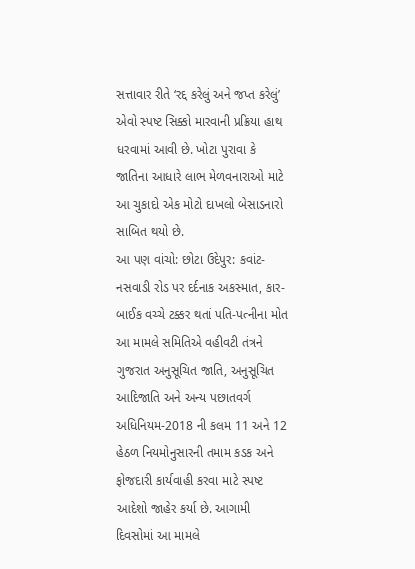સત્તાવાર રીતે ‘રદ્દ કરેલું અને જપ્ત કરેલું’ એવો સ્પષ્ટ સિક્કો મારવાની પ્રક્રિયા હાથ ધરવામાં આવી છે. ખોટા પુરાવા કે જાતિના આધારે લાભ મેળવનારાઓ માટે આ ચુકાદો એક મોટો દાખલો બેસાડનારો સાબિત થયો છે.
આ પણ વાંચો: છોટા ઉદેપુર: કવાંટ-નસવાડી રોડ પર દર્દનાક અકસ્માત, કાર-બાઈક વચ્ચે ટક્કર થતાં પતિ-પત્નીના મોત
આ મામલે સમિતિએ વહીવટી તંત્રને ગુજરાત અનુસૂચિત જાતિ, અનુસૂચિત આદિજાતિ અને અન્ય પછાતવર્ગ અધિનિયમ-2018 ની કલમ 11 અને 12 હેઠળ નિયમોનુસારની તમામ કડક અને ફોજદારી કાર્યવાહી કરવા માટે સ્પષ્ટ આદેશો જાહેર કર્યા છે. આગામી દિવસોમાં આ મામલે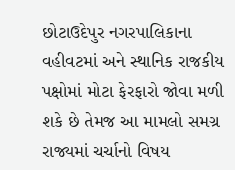છોટાઉદેપુર નગરપાલિકાના વહીવટમાં અને સ્થાનિક રાજકીય પક્ષોમાં મોટા ફેરફારો જોવા મળી શકે છે તેમજ આ મામલો સમગ્ર રાજ્યમાં ચર્ચાનો વિષય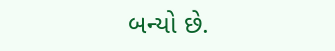બન્યો છે.